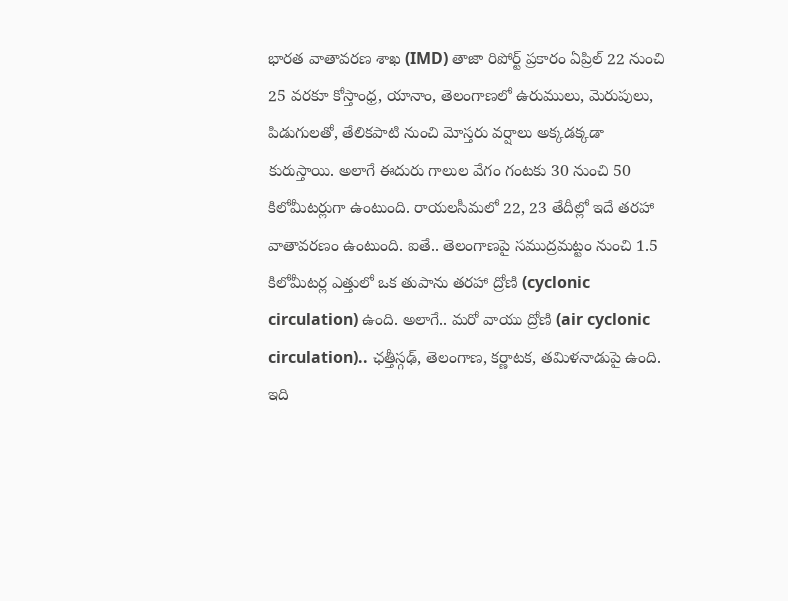భారత వాతావరణ శాఖ (IMD) తాజా రిపోర్ట్ ప్రకారం ఏప్రిల్ 22 నుంచి 25 వరకూ కోస్తాంధ్ర, యానాం, తెలంగాణలో ఉరుములు, మెరుపులు, పిడుగులతో, తేలికపాటి నుంచి మోస్తరు వర్షాలు అక్కడక్కడా కురుస్తాయి. అలాగే ఈదురు గాలుల వేగం గంటకు 30 నుంచి 50 కిలోమీటర్లుగా ఉంటుంది. రాయలసీమలో 22, 23 తేదీల్లో ఇదే తరహా వాతావరణం ఉంటుంది. ఐతే.. తెలంగాణపై సముద్రమట్టం నుంచి 1.5 కిలోమీటర్ల ఎత్తులో ఒక తుపాను తరహా ద్రోణి (cyclonic circulation) ఉంది. అలాగే.. మరో వాయు ద్రోణి (air cyclonic circulation).. ఛత్తీస్గఢ్, తెలంగాణ, కర్ణాటక, తమిళనాడుపై ఉంది. ఇది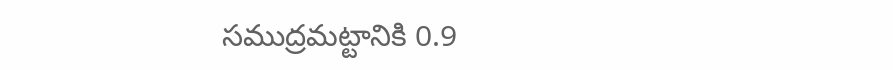సముద్రమట్టానికి 0.9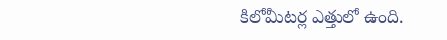కిలోమీటర్ల ఎత్తులో ఉంది.